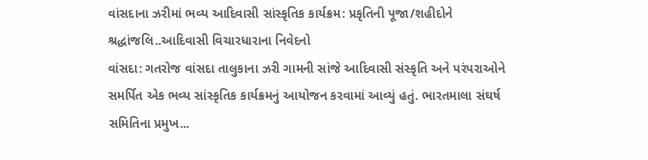વાંસદાના ઝરીમાં ભવ્ય આદિવાસી સાંસ્કૃતિક કાર્યક્રમ: પ્રકૃતિની પૂજા/શહીદોને શ્રદ્ધાંજલિ..આદિવાસી વિચારધારાના નિવેદનો
વાંસદા: ગતરોજ વાંસદા તાલુકાના ઝરી ગામની સાંજે આદિવાસી સંસ્કૃતિ અને પરંપરાઓને સમર્પિત એક ભવ્ય સાંસ્કૃતિક કાર્યક્રમનું આયોજન કરવામાં આવ્યું હતું. ભારતમાલા સંઘર્ષ સમિતિના પ્રમુખ...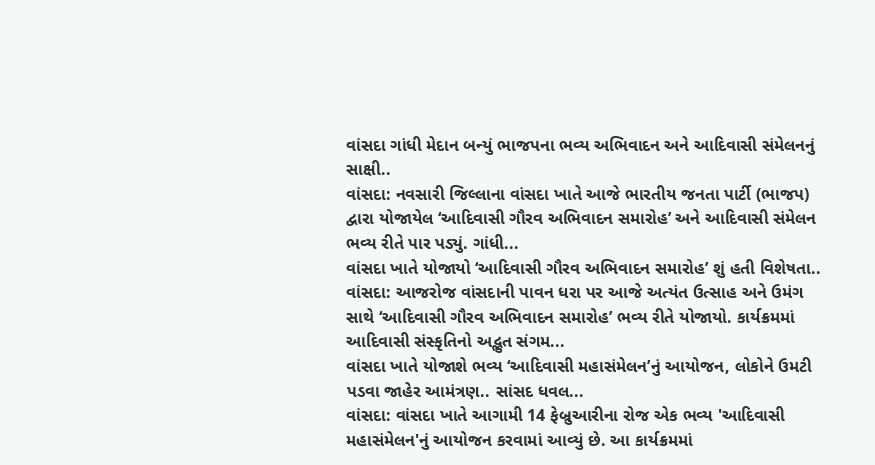વાંસદા ગાંધી મેદાન બન્યું ભાજપના ભવ્ય અભિવાદન અને આદિવાસી સંમેલનનું સાક્ષી..
વાંસદા: નવસારી જિલ્લાના વાંસદા ખાતે આજે ભારતીય જનતા પાર્ટી (ભાજપ) દ્વારા યોજાયેલ ‘આદિવાસી ગૌરવ અભિવાદન સમારોહ’ અને આદિવાસી સંમેલન ભવ્ય રીતે પાર પડ્યું. ગાંધી...
વાંસદા ખાતે યોજાયો ‘આદિવાસી ગૌરવ અભિવાદન સમારોહ’ શું હતી વિશેષતા..
વાંસદા: આજરોજ વાંસદાની પાવન ધરા પર આજે અત્યંત ઉત્સાહ અને ઉમંગ સાથે ‘આદિવાસી ગૌરવ અભિવાદન સમારોહ’ ભવ્ય રીતે યોજાયો. કાર્યક્રમમાં આદિવાસી સંસ્કૃતિનો અદ્ભુત સંગમ...
વાંસદા ખાતે યોજાશે ભવ્ય ‘આદિવાસી મહાસંમેલન’નું આયોજન, લોકોને ઉમટી પડવા જાહેર આમંત્રણ.. સાંસદ ધવલ...
વાંસદા: વાંસદા ખાતે આગામી 14 ફેબ્રુઆરીના રોજ એક ભવ્ય 'આદિવાસી મહાસંમેલન'નું આયોજન કરવામાં આવ્યું છે. આ કાર્યક્રમમાં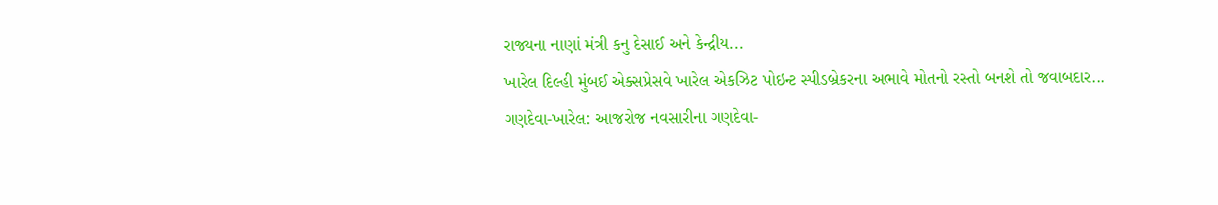રાજ્યના નાણાં મંત્રી કનુ દેસાઈ અને કેન્દ્રીય...
ખારેલ દિલ્હી મુંબઈ એક્સપ્રેસવે ખારેલ એકઝિટ પોઇન્ટ સ્પીડબ્રેકરના અભાવે મોતનો રસ્તો બનશે તો જવાબદાર...
ગણદેવા-ખારેલ: આજરોજ નવસારીના ગણદેવા-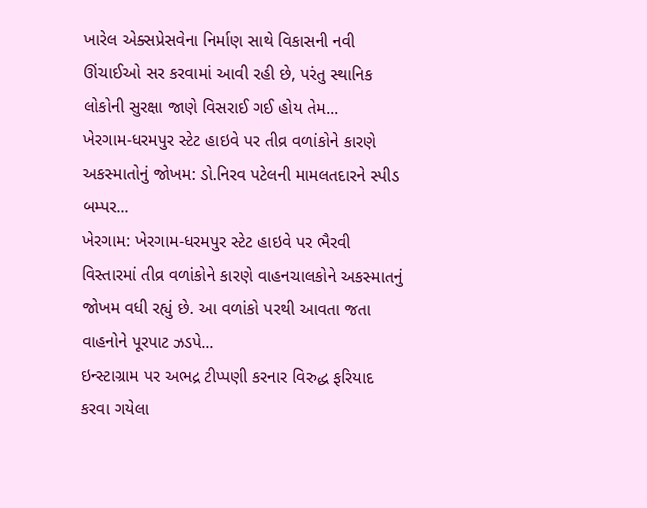ખારેલ એક્સપ્રેસવેના નિર્માણ સાથે વિકાસની નવી ઊંચાઈઓ સર કરવામાં આવી રહી છે, પરંતુ સ્થાનિક લોકોની સુરક્ષા જાણે વિસરાઈ ગઈ હોય તેમ...
ખેરગામ-ધરમપુર સ્ટેટ હાઇવે પર તીવ્ર વળાંકોને કારણે અકસ્માતોનું જોખમ: ડો.નિરવ પટેલની મામલતદારને સ્પીડ બમ્પર...
ખેરગામ: ખેરગામ-ધરમપુર સ્ટેટ હાઇવે પર ભૈરવી વિસ્તારમાં તીવ્ર વળાંકોને કારણે વાહનચાલકોને અકસ્માતનું જોખમ વધી રહ્યું છે. આ વળાંકો પરથી આવતા જતા વાહનોને પૂરપાટ ઝડપે...
ઇન્સ્ટાગ્રામ પર અભદ્ર ટીપ્પણી કરનાર વિરુદ્ધ ફરિયાદ કરવા ગયેલા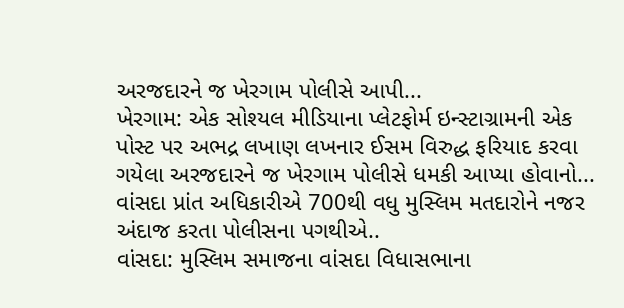અરજદારને જ ખેરગામ પોલીસે આપી...
ખેરગામ: એક સોશ્યલ મીડિયાના પ્લેટફોર્મ ઇન્સ્ટાગ્રામની એક પોસ્ટ પર અભદ્ર લખાણ લખનાર ઈસમ વિરુદ્ધ ફરિયાદ કરવા ગયેલા અરજદારને જ ખેરગામ પોલીસે ધમકી આપ્યા હોવાનો...
વાંસદા પ્રાંત અધિકારીએ 700થી વધુ મુસ્લિમ મતદારોને નજર અંદાજ કરતા પોલીસના પગથીએ..
વાંસદા: મુસ્લિમ સમાજના વાંસદા વિધાસભાના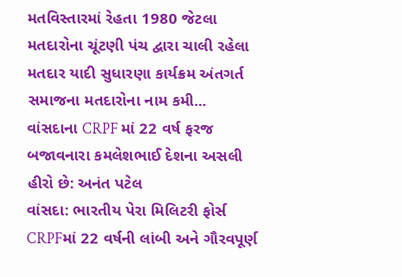મતવિસ્તારમાં રેહતા 1980 જેટલા મતદારોના ચૂંટણી પંચ દ્વારા ચાલી રહેલા મતદાર યાદી સુધારણા કાર્યક્રમ અંતગર્ત સમાજના મતદારોના નામ કમી...
વાંસદાના CRPF માં 22 વર્ષ ફરજ બજાવનારા કમલેશભાઈ દેશના અસલી હીરો છે: અનંત પટેલ
વાંસદા: ભારતીય પેરા મિલિટરી ફોર્સ CRPFમાં 22 વર્ષની લાંબી અને ગૌરવપૂર્ણ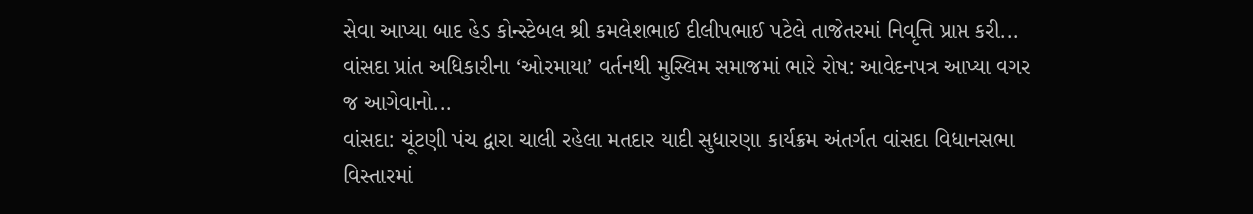સેવા આપ્યા બાદ હેડ કોન્સ્ટેબલ શ્રી કમલેશભાઈ દીલીપભાઈ પટેલે તાજેતરમાં નિવૃત્તિ પ્રાપ્ત કરી...
વાંસદા પ્રાંત અધિકારીના ‘ઓરમાયા’ વર્તનથી મુસ્લિમ સમાજમાં ભારે રોષ: આવેદનપત્ર આપ્યા વગર જ આગેવાનો...
વાંસદા: ચૂંટણી પંચ દ્વારા ચાલી રહેલા મતદાર યાદી સુધારણા કાર્યક્રમ અંતર્ગત વાંસદા વિધાનસભા વિસ્તારમાં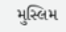મુસ્લિમ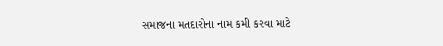સમાજના મતદારોના નામ કમી કરવા માટે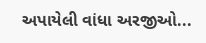અપાયેલી વાંધા અરજીઓ...